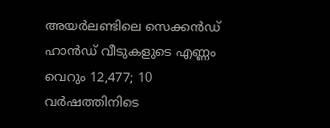അയർലണ്ടിലെ സെക്കൻഡ് ഹാൻഡ് വീടുകളുടെ എണ്ണം വെറും 12,477; 10 വർഷത്തിനിടെ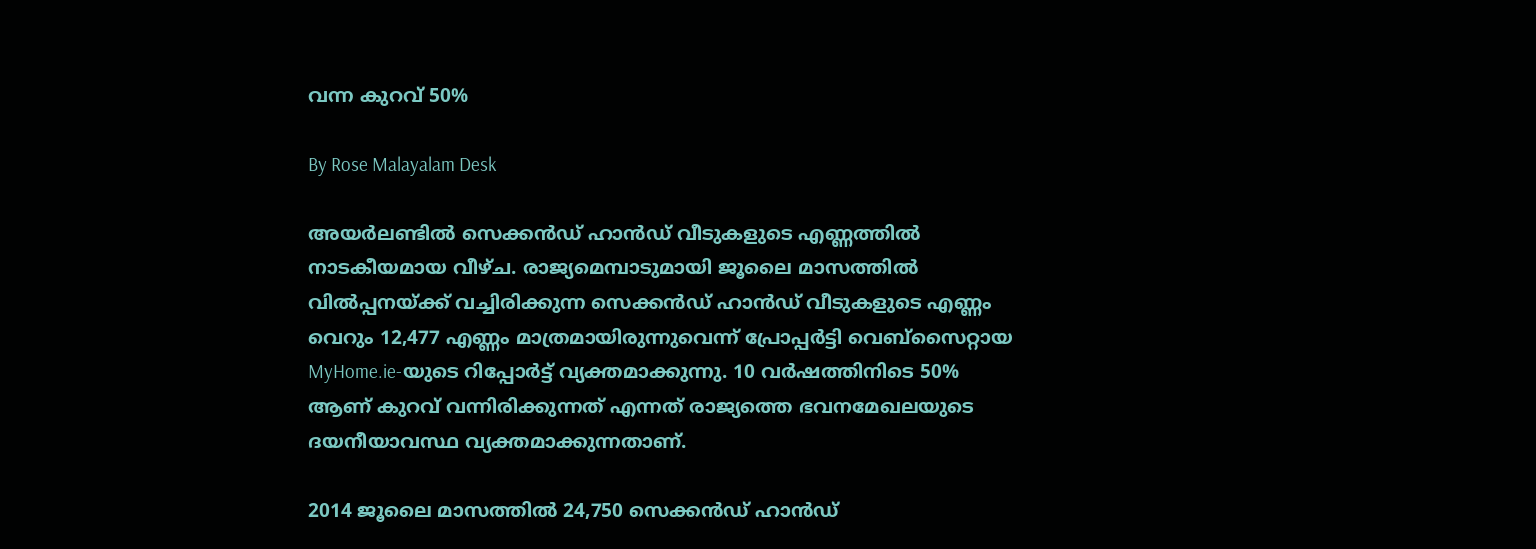വന്ന കുറവ് 50%

By Rose Malayalam Desk

അയര്‍ലണ്ടില്‍ സെക്കന്‍ഡ് ഹാന്‍ഡ് വീടുകളുടെ എണ്ണത്തില്‍ നാടകീയമായ വീഴ്ച. രാജ്യമെമ്പാടുമായി ജൂലൈ മാസത്തില്‍ വില്‍പ്പനയ്ക്ക് വച്ചിരിക്കുന്ന സെക്കന്‍ഡ് ഹാന്‍ഡ് വീടുകളുടെ എണ്ണം വെറും 12,477 എണ്ണം മാത്രമായിരുന്നുവെന്ന് പ്രോപ്പര്‍ട്ടി വെബ്‌സൈറ്റായ MyHome.ie-യുടെ റിപ്പോര്‍ട്ട് വ്യക്തമാക്കുന്നു. 10 വര്‍ഷത്തിനിടെ 50% ആണ് കുറവ് വന്നിരിക്കുന്നത് എന്നത് രാജ്യത്തെ ഭവനമേഖലയുടെ ദയനീയാവസ്ഥ വ്യക്തമാക്കുന്നതാണ്.

2014 ജൂലൈ മാസത്തില്‍ 24,750 സെക്കന്‍ഡ് ഹാന്‍ഡ്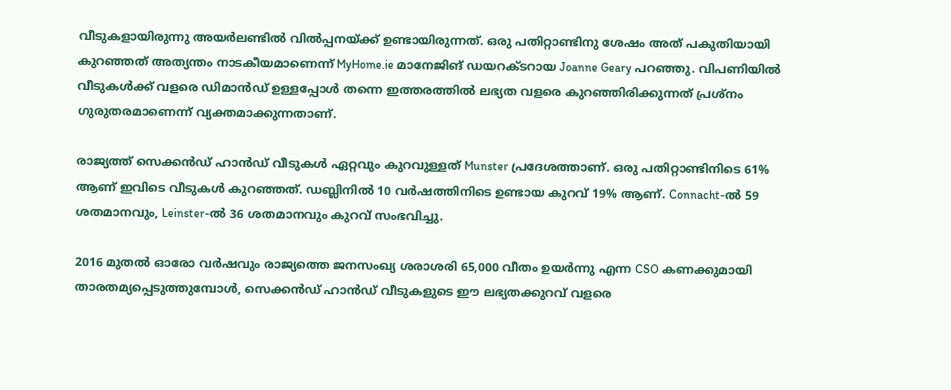വീടുകളായിരുന്നു അയര്‍ലണ്ടില്‍ വില്‍പ്പനയ്ക്ക് ഉണ്ടായിരുന്നത്. ഒരു പതിറ്റാണ്ടിനു ശേഷം അത് പകുതിയായി കുറഞ്ഞത് അത്യന്തം നാടകീയമാണെന്ന് MyHome.ie മാനേജിങ് ഡയറക്ടറായ Joanne Geary പറഞ്ഞു. വിപണിയില്‍ വീടുകള്‍ക്ക് വളരെ ഡിമാന്‍ഡ് ഉള്ളപ്പോള്‍ തന്നെ ഇത്തരത്തില്‍ ലഭ്യത വളരെ കുറഞ്ഞിരിക്കുന്നത് പ്രശ്‌നം ഗുരുതരമാണെന്ന് വ്യക്തമാക്കുന്നതാണ്.

രാജ്യത്ത് സെക്കന്‍ഡ് ഹാന്‍ഡ് വീടുകള്‍ ഏറ്റവും കുറവുള്ളത് Munster പ്രദേശത്താണ്. ഒരു പതിറ്റാണ്ടിനിടെ 61% ആണ് ഇവിടെ വീടുകള്‍ കുറഞ്ഞത്. ഡബ്ലിനില്‍ 10 വര്‍ഷത്തിനിടെ ഉണ്ടായ കുറവ് 19% ആണ്. Connacht-ല്‍ 59 ശതമാനവും, Leinster-ല്‍ 36 ശതമാനവും കുറവ് സംഭവിച്ചു.

2016 മുതല്‍ ഓരോ വര്‍ഷവും രാജ്യത്തെ ജനസംഖ്യ ശരാശരി 65,000 വീതം ഉയര്‍ന്നു എന്ന CSO കണക്കുമായി താരതമ്യപ്പെടുത്തുമ്പോള്‍, സെക്കന്‍ഡ് ഹാന്‍ഡ് വീടുകളുടെ ഈ ലഭ്യതക്കുറവ് വളരെ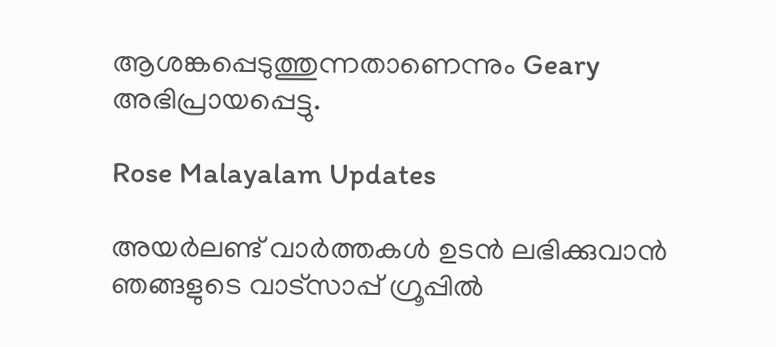ആശങ്കപ്പെടുത്തുന്നതാണെന്നും Geary അഭിപ്രായപ്പെട്ടു.

Rose Malayalam Updates

അയർലണ്ട് വാർത്തകൾ ഉടൻ ലഭിക്കുവാൻ ഞങ്ങളുടെ വാട്സാപ്പ് ഗ്രൂപ്പിൽ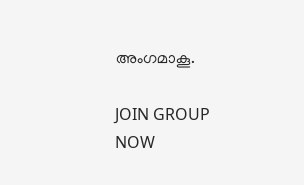അംഗമാകൂ.

JOIN GROUP NOW